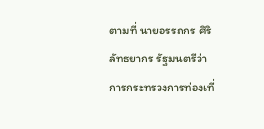ตามที่ นายอรรถกร ศิริลัทธยากร รัฐมนตรีว่าการกระทรวงการท่องเที่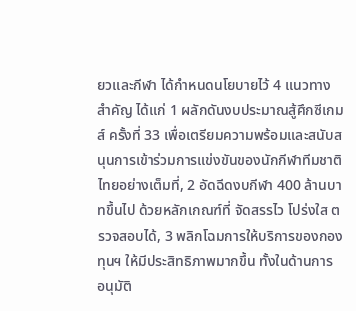ยวและกีฬา ได้กำหนดนโยบายไว้ 4 แนวทางสำคัญ ได้แก่ 1 ผลักดันงบประมาณสู้ศึกซีเกมส์ ครั้งที่ 33 เพื่อเตรียมความพร้อมและสนับสนุนการเข้าร่วมการแข่งขันของนักกีฬาทีมชาติไทยอย่างเต็มที่, 2 อัดฉีดงบกีฬา 400 ล้านบาทขึ้นไป ด้วยหลักเกณฑ์ที่ จัดสรรไว โปร่งใส ตรวจสอบได้, 3 พลิกโฉมการให้บริการของกองทุนฯ ให้มีประสิทธิภาพมากขึ้น ทั้งในด้านการ อนุมัติ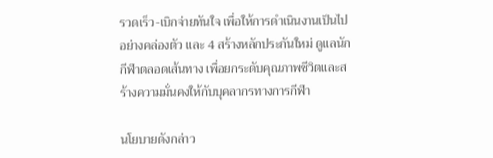รวดเร็ว-เบิกจ่ายทันใจ เพื่อให้การดำเนินงานเป็นไปอย่างคล่องตัว และ 4 สร้างหลักประกันใหม่ ดูแลนักกีฬาตลอดเส้นทาง เพื่อยกระดับคุณภาพชีวิตและสร้างความมั่นคงให้กับบุคลากรทางการกีฬา

นโยบายดังกล่าว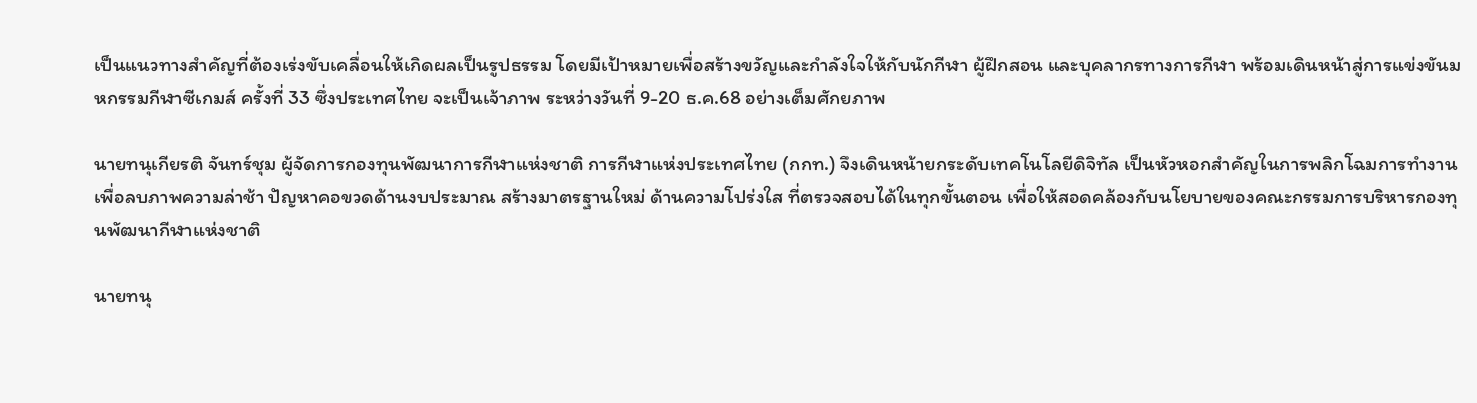เป็นแนวทางสำคัญที่ต้องเร่งขับเคลื่อนให้เกิดผลเป็นรูปธรรม โดยมีเป้าหมายเพื่อสร้างขวัญและกำลังใจให้กับนักกีฬา ผู้ฝึกสอน และบุคลากรทางการกีฬา พร้อมเดินหน้าสู่การแข่งขันมหกรรมกีฬาซีเกมส์ ครั้งที่ 33 ซึ่งประเทศไทย จะเป็นเจ้าภาพ ระหว่างวันที่ 9-20 ธ.ค.68 อย่างเต็มศักยภาพ

นายทนุเกียรติ จันทร์ชุม ผู้จัดการกองทุนพัฒนาการกีฬาแห่งชาติ การกีฬาแห่งประเทศไทย (กกท.) จึงเดินหน้ายกระดับเทคโนโลยีดิจิทัล เป็นหัวหอกสำคัญในการพลิกโฉมการทำงาน เพื่อลบภาพความล่าช้า ปัญหาคอขวดด้านงบประมาณ สร้างมาตรฐานใหม่ ด้านความโปร่งใส ที่ตรวจสอบได้ในทุกขั้นตอน เพื่อให้สอดคล้องกับนโยบายของคณะกรรมการบริหารกองทุนพัฒนากีฬาแห่งชาติ

นายทนุ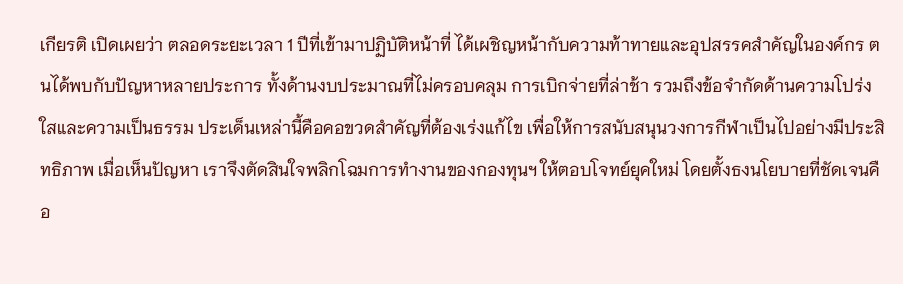เกียรติ เปิดเผยว่า ตลอดระยะเวลา 1 ปีที่เข้ามาปฏิบัติหน้าที่ ได้เผชิญหน้ากับความท้าทายและอุปสรรคสำคัญในองค์กร ตนได้พบกับปัญหาหลายประการ ทั้งด้านงบประมาณที่ไม่ครอบคลุม การเบิกจ่ายที่ล่าช้า รวมถึงข้อจำกัดด้านความโปร่งใสและความเป็นธรรม ประเด็นเหล่านี้คือคอขวดสำคัญที่ต้องเร่งแก้ไข เพื่อให้การสนับสนุนวงการกีฬาเป็นไปอย่างมีประสิทธิภาพ เมื่อเห็นปัญหา เราจึงตัดสินใจพลิกโฉมการทำงานของกองทุนฯ ให้ตอบโจทย์ยุคใหม่ โดยตั้งธงนโยบายที่ชัดเจนคือ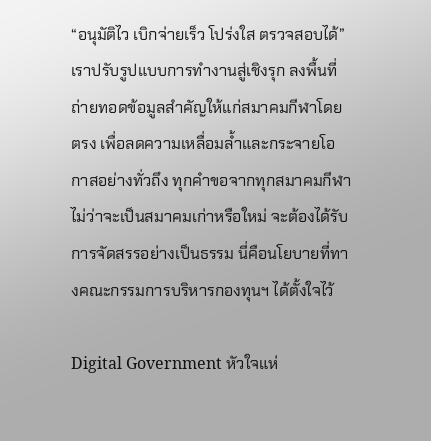“อนุมัติไว เบิกจ่ายเร็ว โปร่งใส ตรวจสอบได้” เราปรับรูปแบบการทำงานสู่เชิงรุก ลงพื้นที่ถ่ายทอดข้อมูลสำคัญให้แก่สมาคมกีฬาโดยตรง เพื่อลดความเหลื่อมล้ำและกระจายโอกาสอย่างทั่วถึง ทุกคำขอจากทุกสมาคมกีฬา ไม่ว่าจะเป็นสมาคมเก่าหรือใหม่ จะต้องได้รับการจัดสรรอย่างเป็นธรรม นี่คือนโยบายที่ทางคณะกรรมการบริหารกองทุนฯ ได้ตั้งใจไว้

Digital Government หัวใจแห่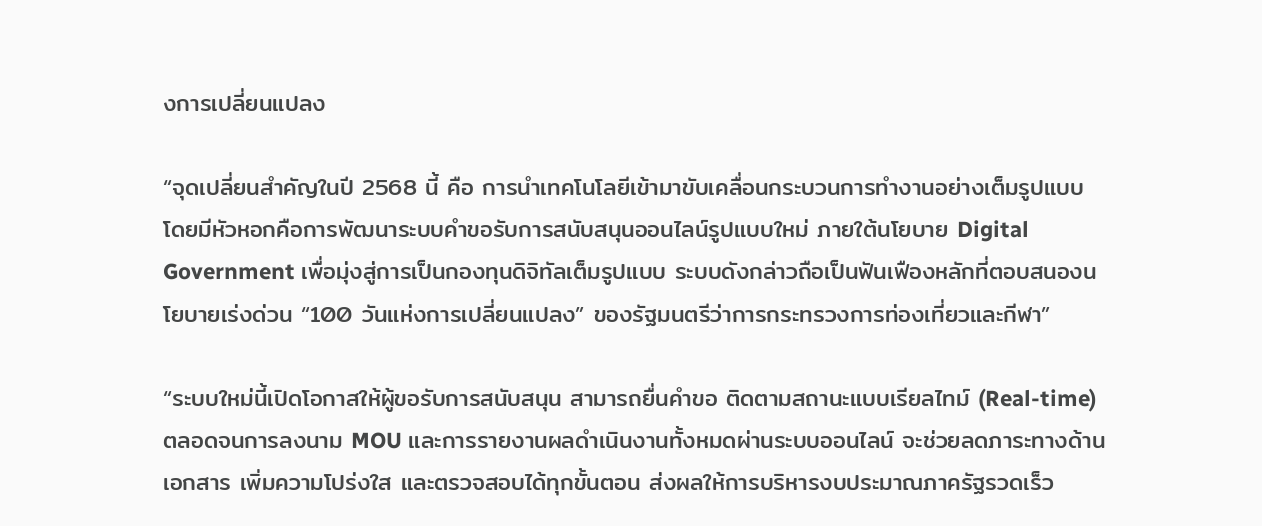งการเปลี่ยนแปลง

“จุดเปลี่ยนสำคัญในปี 2568 นี้ คือ การนำเทคโนโลยีเข้ามาขับเคลื่อนกระบวนการทำงานอย่างเต็มรูปแบบ โดยมีหัวหอกคือการพัฒนาระบบคำขอรับการสนับสนุนออนไลน์รูปแบบใหม่ ภายใต้นโยบาย Digital Government เพื่อมุ่งสู่การเป็นกองทุนดิจิทัลเต็มรูปแบบ ระบบดังกล่าวถือเป็นฟันเฟืองหลักที่ตอบสนองนโยบายเร่งด่วน “100 วันแห่งการเปลี่ยนแปลง” ของรัฐมนตรีว่าการกระทรวงการท่องเที่ยวและกีฬา”

“ระบบใหม่นี้เปิดโอกาสให้ผู้ขอรับการสนับสนุน สามารถยื่นคำขอ ติดตามสถานะแบบเรียลไทม์ (Real-time) ตลอดจนการลงนาม MOU และการรายงานผลดำเนินงานทั้งหมดผ่านระบบออนไลน์ จะช่วยลดภาระทางด้านเอกสาร เพิ่มความโปร่งใส และตรวจสอบได้ทุกขั้นตอน ส่งผลให้การบริหารงบประมาณภาครัฐรวดเร็ว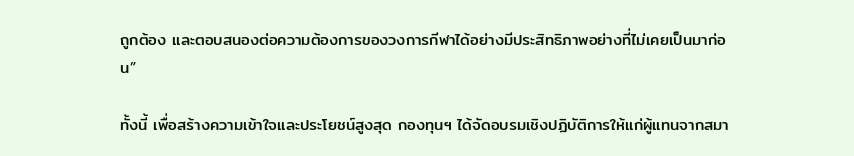ถูกต้อง และตอบสนองต่อความต้องการของวงการกีฬาได้อย่างมีประสิทธิภาพอย่างที่ไม่เคยเป็นมาก่อน”

ทั้งนี้ เพื่อสร้างความเข้าใจและประโยชน์สูงสุด กองทุนฯ ได้จัดอบรมเชิงปฏิบัติการให้แก่ผู้แทนจากสมา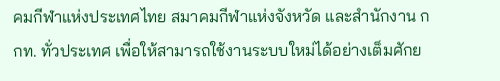คมกีฬาแห่งประเทศไทย สมาคมกีฬาแห่งจังหวัด และสำนักงาน กกท. ทั่วประเทศ เพื่อให้สามารถใช้งานระบบใหม่ได้อย่างเต็มศักย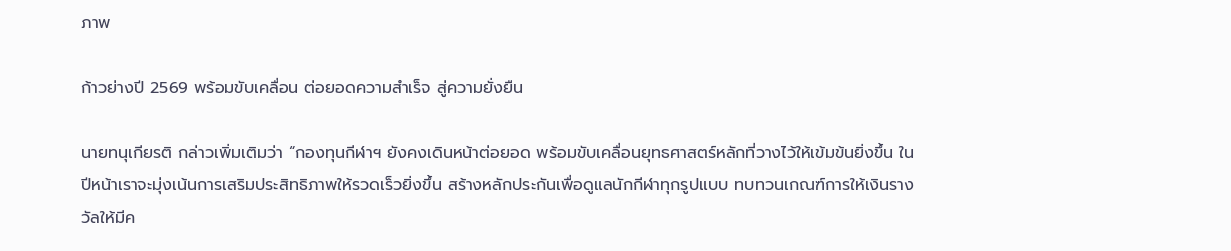ภาพ

ก้าวย่างปี 2569 พร้อมขับเคลื่อน ต่อยอดความสำเร็จ สู่ความยั่งยืน

นายทนุเกียรติ กล่าวเพิ่มเติมว่า “กองทุนกีฬาฯ ยังคงเดินหน้าต่อยอด พร้อมขับเคลื่อนยุทธศาสตร์หลักที่วางไว้ให้เข้มข้นยิ่งขึ้น ในปีหน้าเราจะมุ่งเน้นการเสริมประสิทธิภาพให้รวดเร็วยิ่งขึ้น สร้างหลักประกันเพื่อดูแลนักกีฬาทุกรูปแบบ ทบทวนเกณฑ์การให้เงินรางวัลให้มีค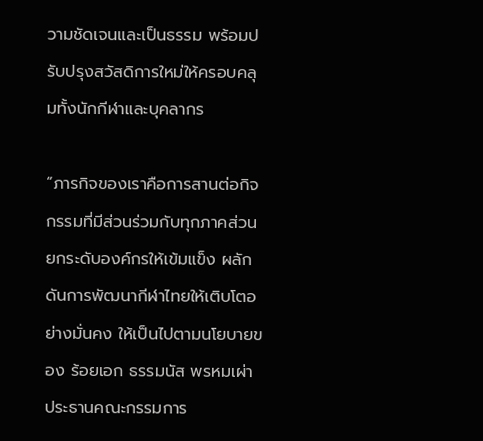วามชัดเจนและเป็นธรรม พร้อมปรับปรุงสวัสดิการใหม่ให้ครอบคลุมทั้งนักกีฬาและบุคลากร

“ภารกิจของเราคือการสานต่อกิจกรรมที่มีส่วนร่วมกับทุกภาคส่วน ยกระดับองค์กรให้เข้มแข็ง ผลักดันการพัฒนากีฬาไทยให้เติบโตอย่างมั่นคง ให้เป็นไปตามนโยบายของ ร้อยเอก ธรรมนัส พรหมเผ่า ประธานคณะกรรมการ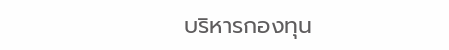บริหารกองทุน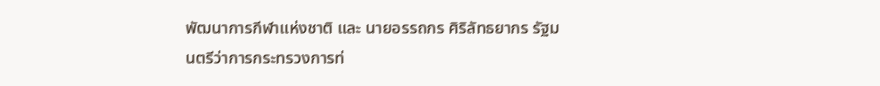พัฒนาการกีฬาแห่งชาติ และ นายอรรถกร ศิริลัทธยากร รัฐมนตรีว่าการกระทรวงการท่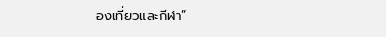องเที่ยวและกีฬา”